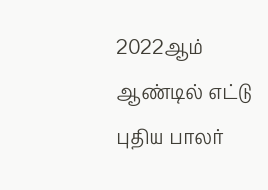2022ஆம் ஆண்டில் எட்டு புதிய பாலர்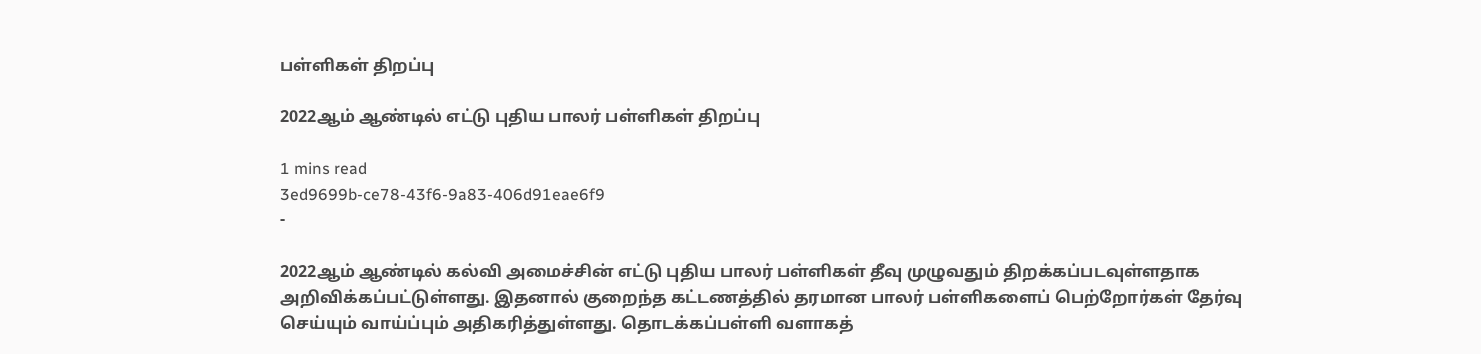பள்ளிகள் திறப்பு

2022ஆம் ஆண்டில் எட்டு புதிய பாலர் பள்ளிகள் திறப்பு

1 mins read
3ed9699b-ce78-43f6-9a83-406d91eae6f9
-

2022ஆம் ஆண்டில் கல்வி அமைச்சின் எட்டு புதிய பாலர் பள்ளிகள் தீவு முழுவதும் திறக்கப்படவுள்ளதாக அறிவிக்கப்பட்டுள்ளது. இதனால் குறைந்த கட்டணத்தில் தரமான பாலர் பள்ளிகளைப் பெற்றோர்கள் தேர்வு செய்யும் வாய்ப்பும் அதிகரித்துள்ளது. தொடக்கப்பள்ளி வளாகத்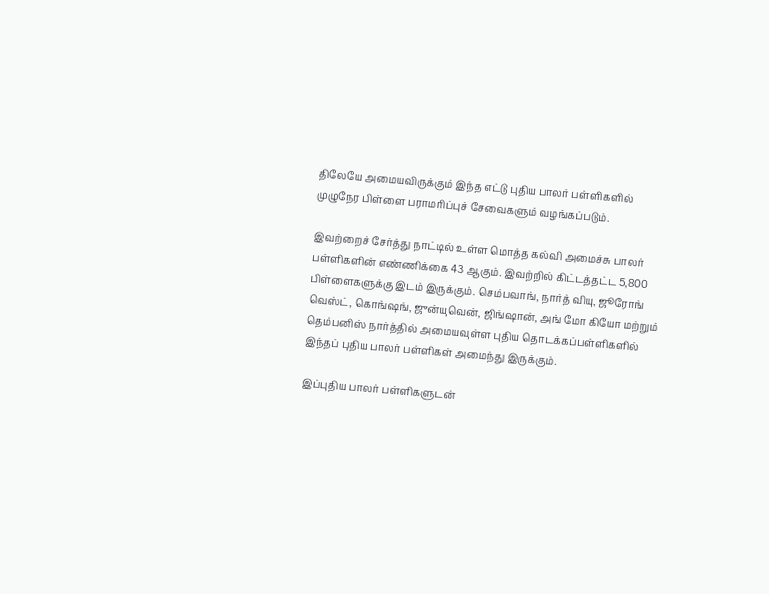திலேயே அமையவிருக்கும் இந்த எட்டு புதிய பாலர் பள்ளிகளில் முழுநேர பிள்ளை பராமரிப்புச் சேவைகளும் வழங்கப்படும்.

இவற்றைச் சேர்த்து நாட்டில் உள்ள மொத்த கல்வி அமைச்சு பாலர் பள்ளிகளின் எண்ணிக்கை 43 ஆகும். இவற்றில் கிட்டத்தட்ட 5,800 பிள்ளைகளுக்கு இடம் இருக்கும். செம்பவாங், நார்த் வியு, ஜூரோங் வெஸ்ட், கொங்ஷங், ஜுன்யுவென், ஜிங்ஷான், அங் மோ கியோ மற்றும் தெம்பனிஸ் நார்த்தில் அமையவுள்ள புதிய தொடக்கப்பள்ளிகளில் இந்தப் புதிய பாலர் பள்ளிகள் அமைந்து இருக்கும்.

இப்புதிய பாலர் பள்ளிகளுடன்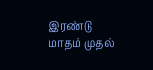இரண்டு மாதம் முதல்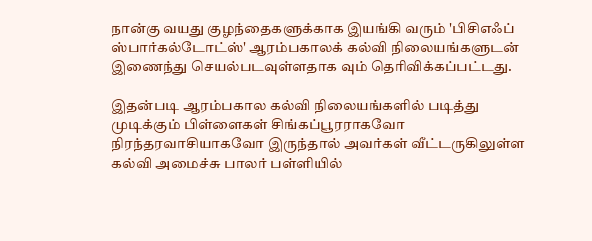நான்கு வயது குழந்தைகளுக்காக இயங்கி வரும் 'பிசிஎஃப் ஸ்பார்கல்டோட்ஸ்' ஆரம்பகாலக் கல்வி நிலையங்களுடன் இணைந்து செயல்படவுள்ளதாக வும் தெரிவிக்கப்பட்டது.

இதன்படி ஆரம்பகால கல்வி நிலையங்களில் படித்து முடிக்கும் பிள்ளைகள் சிங்கப்பூரராகவோ நிரந்தரவாசியாகவோ இருந்தால் அவர்கள் வீட்டருகிலுள்ள கல்வி அமைச்சு பாலர் பள்ளியில்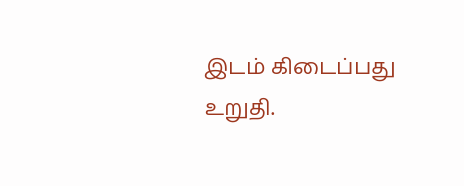இடம் கிடைப்பது உறுதி.